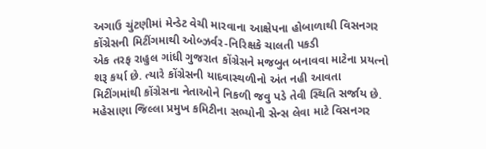અગાઉ ચુંટણીમાં મેન્ડેટ વેચી મારવાના આક્ષેપના હોબાળાથી વિસનગર કોંગ્રેસની મિટીંગમાથી ઓબ્ઝર્વર-નિરિક્ષકે ચાલતી પકડી
એક તરફ રાહુલ ગાંધી ગુજરાત કોંગ્રેસને મજબુત બનાવવા માટેના પ્રયત્નો શરૂ કર્યા છે. ત્યારે કોંગ્રેસની યાદવાસ્થળીનો અંત નહી આવતા મિટીંગમાંથી કોંગ્રેસના નેતાઓને નિકળી જવુ પડે તેવી સ્થિતિ સર્જાય છે. મહેસાણા જિલ્લા પ્રમુખ કમિટીના સભ્યોની સેન્સ લેવા માટે વિસનગર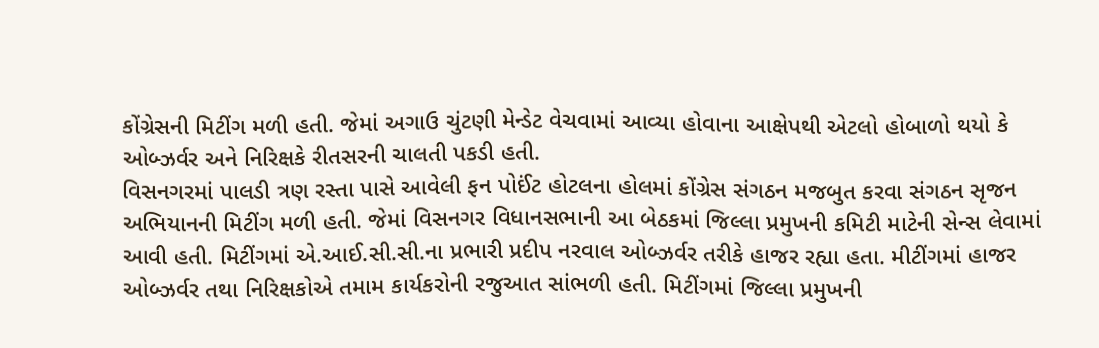કોંગ્રેસની મિટીંગ મળી હતી. જેમાં અગાઉ ચુંટણી મેન્ડેટ વેચવામાં આવ્યા હોવાના આક્ષેપથી એટલો હોબાળો થયો કે ઓબ્ઝર્વર અને નિરિક્ષકે રીતસરની ચાલતી પકડી હતી.
વિસનગરમાં પાલડી ત્રણ રસ્તા પાસે આવેલી ફન પોઈંટ હોટલના હોલમાં કોંગ્રેસ સંગઠન મજબુત કરવા સંગઠન સૃજન અભિયાનની મિટીંગ મળી હતી. જેમાં વિસનગર વિધાનસભાની આ બેઠકમાં જિલ્લા પ્રમુખની કમિટી માટેની સેન્સ લેવામાં આવી હતી. મિટીંગમાં એ.આઈ.સી.સી.ના પ્રભારી પ્રદીપ નરવાલ ઓબ્ઝર્વર તરીકે હાજર રહ્યા હતા. મીટીંગમાં હાજર ઓબ્ઝર્વર તથા નિરિક્ષકોએ તમામ કાર્યકરોની રજુઆત સાંભળી હતી. મિટીંગમાં જિલ્લા પ્રમુખની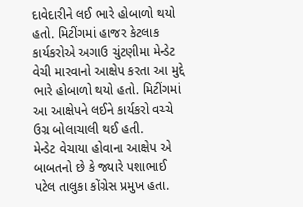દાવેદારીને લઈ ભારે હોબાળો થયો હતો. મિટીંગમાં હાજર કેટલાક કાર્યકરોએ અગાઉ ચુંટણીમા મેન્ડેટ વેચી મારવાનો આક્ષેપ કરતા આ મુદ્દે ભારે હોબાળો થયો હતો. મિટીંગમાં આ આક્ષેપને લઈને કાર્યકરો વચ્ચે ઉગ્ર બોલાચાલી થઈ હતી.
મેન્ડેટ વેચાયા હોવાના આક્ષેપ એ બાબતનો છે કે જ્યારે પશાભાઈ પટેલ તાલુકા કોંગ્રેસ પ્રમુખ હતા.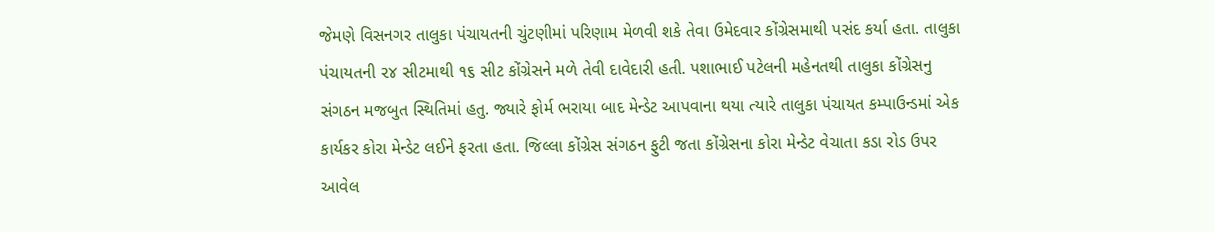જેમણે વિસનગર તાલુકા પંચાયતની ચુંટણીમાં પરિણામ મેળવી શકે તેવા ઉમેદવાર કોંગ્રેસમાથી પસંદ કર્યા હતા. તાલુકા પંચાયતની ૨૪ સીટમાથી ૧૬ સીટ કોંગ્રેસને મળે તેવી દાવેદારી હતી. પશાભાઈ પટેલની મહેનતથી તાલુકા કોંગ્રેસનુ સંગઠન મજબુત સ્થિતિમાં હતુ. જ્યારે ફોર્મ ભરાયા બાદ મેન્ડેટ આપવાના થયા ત્યારે તાલુકા પંચાયત કમ્પાઉન્ડમાં એક કાર્યકર કોરા મેન્ડેટ લઈને ફરતા હતા. જિલ્લા કોંગ્રેસ સંગઠન ફુટી જતા કોંગ્રેસના કોરા મેન્ડેટ વેચાતા કડા રોડ ઉપર આવેલ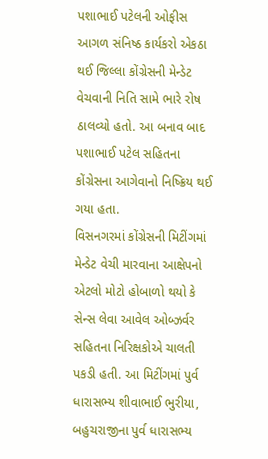પશાભાઈ પટેલની ઓફીસ આગળ સંનિષ્ઠ કાર્યકરો એકઠા થઈ જિલ્લા કોંગ્રેસની મેન્ડેટ વેચવાની નિતિ સામે ભારે રોષ ઠાલવ્યો હતો. આ બનાવ બાદ પશાભાઈ પટેલ સહિતના કોંગ્રેસના આગેવાનો નિષ્ક્રિય થઈ ગયા હતા.
વિસનગરમાં કોંગ્રેસની મિટીંગમાં મેન્ડેટ વેચી મારવાના આક્ષેપનો એટલો મોટો હોબાળો થયો કે સેન્સ લેવા આવેલ ઓબ્ઝર્વર સહિતના નિરિક્ષકોએ ચાલતી પકડી હતી. આ મિટીંગમાં પુર્વ ધારાસભ્ય શીવાભાઈ ભુરીયા, બહુચરાજીના પુર્વ ધારાસભ્ય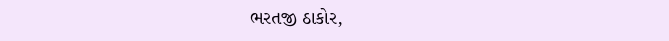ભરતજી ઠાકોર,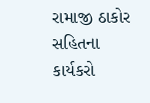રામાજી ઠાકોર સહિતના કાર્યકરો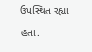ઉપસ્થિત રહ્યા હતા.